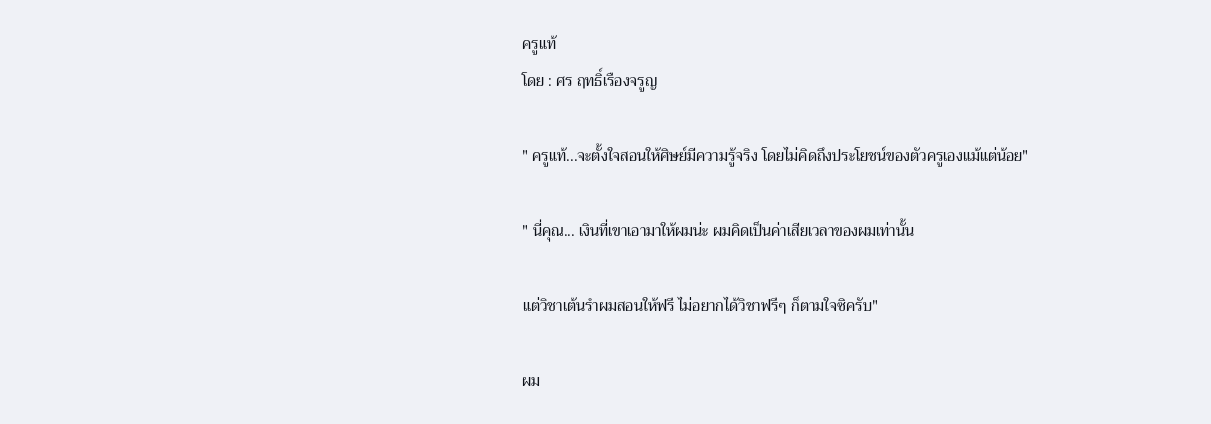ครูแท้
โดย : ศร ฤทธิ์เรืองจรูญ

" ครูแท้...จะตั้งใจสอนให้ศิษย์มีความรู้จริง โดยไม่คิดถึงประโยชน์ของตัวครูเองแม้แต่น้อย"

" นี่คุณ... เงินที่เขาเอามาให้ผมน่ะ ผมคิดเป็นค่าเสียเวลาของผมเท่านั้น

แต่วิชาเต้นรำผมสอนให้ฟรี ไม่อยากได้วิชาฟรีๆ ก็ตามใจซิครับ"

ผม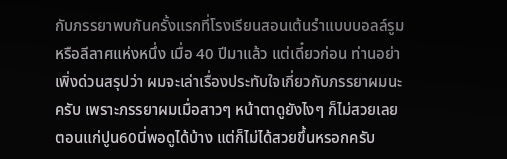กับภรรยาพบกันครั้งแรกที่โรงเรียนสอนเต้นรำแบบบอลล์รูม หรือลีลาศแห่งหนึ่ง เมื่อ 40 ปีมาแล้ว แต่เดี๋ยวก่อน ท่านอย่าเพิ่งด่วนสรุปว่า ผมจะเล่าเรื่องประทับใจเกี่ยวกับภรรยาผมนะครับ เพราะภรรยาผมเมื่อสาวๆ หน้าตาดูยังไงๆ ก็ไม่สวยเลย ตอนแก่ปูน60นี่พอดูได้บ้าง แต่ก็ไม่ได้สวยขึ้นหรอกครับ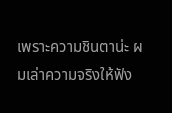เพราะความชินตาน่ะ ผมเล่าความจริงให้ฟัง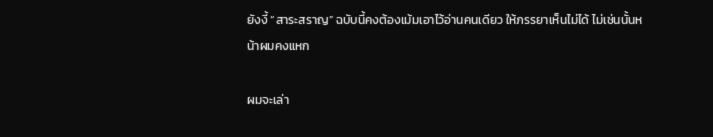ยังงี้ “สาระสราญ” ฉบับนี้คงต้องเม้มเอาไว้อ่านคนเดียว ให้ภรรยาเห็นไม่ได้ ไม่เช่นนั้นหน้าผมคงแหก

ผมจะเล่า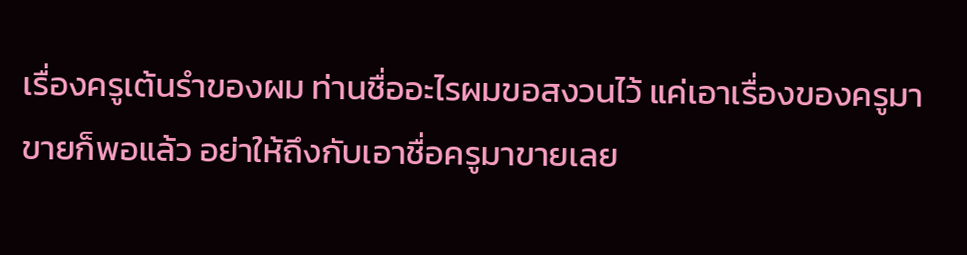เรื่องครูเต้นรำของผม ท่านชื่ออะไรผมขอสงวนไว้ แค่เอาเรื่องของครูมาขายก็พอแล้ว อย่าให้ถึงกับเอาชื่อครูมาขายเลย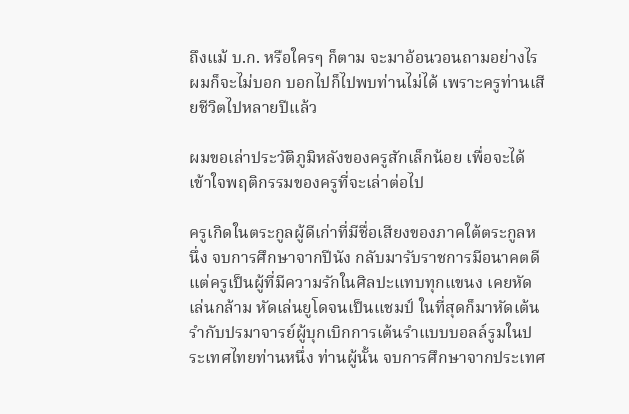ถึงแม้ บ.ก. หรือใครๆ ก็ตาม จะมาอ้อนวอนถามอย่างไร ผมก็จะไม่บอก บอกไปก็ไปพบท่านไม่ได้ เพราะครูท่านเสียชีวิตไปหลายปีแล้ว

ผมขอเล่าประวัติภูมิหลังของครูสักเล็กน้อย เพื่อจะได้เข้าใจพฤติกรรมของครูที่จะเล่าต่อไป

ครูเกิดในตระกูลผู้ดีเก่าที่มีชื่อเสียงของภาคใต้ตระกูลหนึ่ง จบการศึกษาจากปีนัง กลับมารับราชการมีอนาคตดี แต่ครูเป็นผู้ที่มีความรักในศิลปะแทบทุกแขนง เคยหัดเล่นกล้าม หัดเล่นยูโดจนเป็นแชมป์ ในที่สุดก็มาหัดเต้นรำกับปรมาจารย์ผู้บุกเบิกการเต้นรำแบบบอลล์รูมในประเทศไทยท่านหนึ่ง ท่านผู้นั้น จบการศึกษาจากประเทศ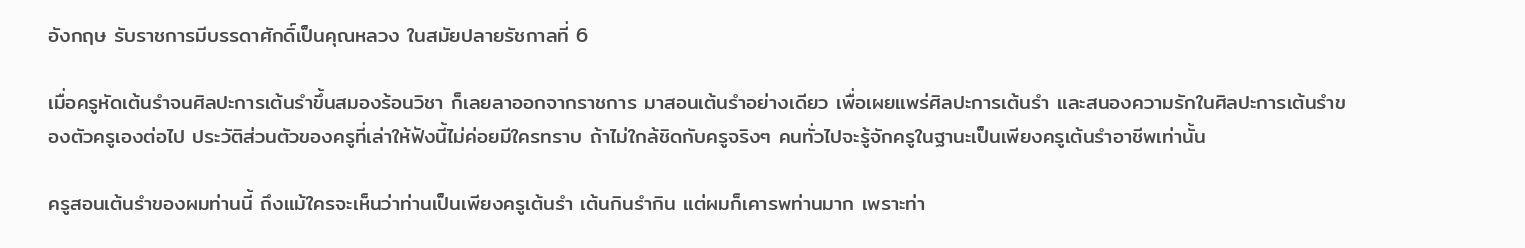อังกฤษ รับราชการมีบรรดาศักดิ์เป็นคุณหลวง ในสมัยปลายรัชกาลที่ 6

เมื่อครูหัดเต้นรำจนศิลปะการเต้นรำขึ้นสมองร้อนวิชา ก็เลยลาออกจากราชการ มาสอนเต้นรำอย่างเดียว เพื่อเผยแพร่ศิลปะการเต้นรำ และสนองความรักในศิลปะการเต้นรำของตัวครูเองต่อไป ประวัติส่วนตัวของครูที่เล่าให้ฟังนี้ไม่ค่อยมีใครทราบ ถ้าไม่ใกล้ชิดกับครูจริงๆ คนทั่วไปจะรู้จักครูในฐานะเป็นเพียงครูเต้นรำอาชีพเท่านั้น

ครูสอนเต้นรำของผมท่านนี้ ถึงแม้ใครจะเห็นว่าท่านเป็นเพียงครูเต้นรำ เต้นกินรำกิน แต่ผมก็เคารพท่านมาก เพราะท่า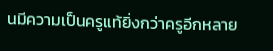นมีความเป็นครูแท้ยิ่งกว่าครูอีกหลาย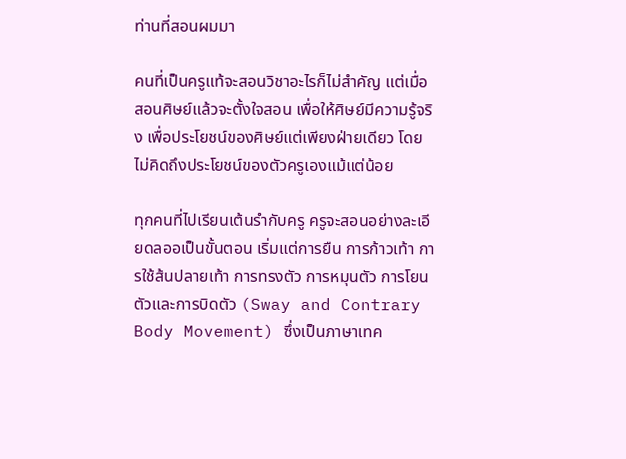ท่านที่สอนผมมา

คนที่เป็นครูแท้จะสอนวิชาอะไรก็ไม่สำคัญ แต่เมื่อสอนศิษย์แล้วจะตั้งใจสอน เพื่อให้ศิษย์มีความรู้จริง เพื่อประโยชน์ของศิษย์แต่เพียงฝ่ายเดียว โดยไม่คิดถึงประโยชน์ของตัวครูเองแม้แต่น้อย

ทุกคนที่ไปเรียนเต้นรำกับครู ครูจะสอนอย่างละเอียดลออเป็นขั้นตอน เริ่มแต่การยืน การก้าวเท้า การใช้ส้นปลายเท้า การทรงตัว การหมุนตัว การโยนตัวและการบิดตัว (Sway and Contrary Body Movement) ซึ่งเป็นภาษาเทค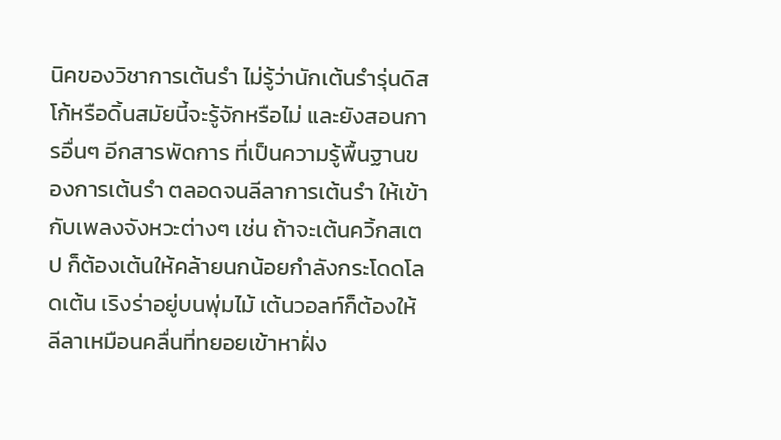นิคของวิชาการเต้นรำ ไม่รู้ว่านักเต้นรำรุ่นดิสโก้หรือดิ้นสมัยนี้จะรู้จักหรือไม่ และยังสอนการอื่นๆ อีกสารพัดการ ที่เป็นความรู้พื้นฐานของการเต้นรำ ตลอดจนลีลาการเต้นรำ ให้เข้ากับเพลงจังหวะต่างๆ เช่น ถ้าจะเต้นควิ้กสเตป ก็ต้องเต้นให้คล้ายนกน้อยกำลังกระโดดโลดเต้น เริงร่าอยู่บนพุ่มไม้ เต้นวอลท์ก็ต้องให้ลีลาเหมือนคลื่นที่ทยอยเข้าหาฝั่ง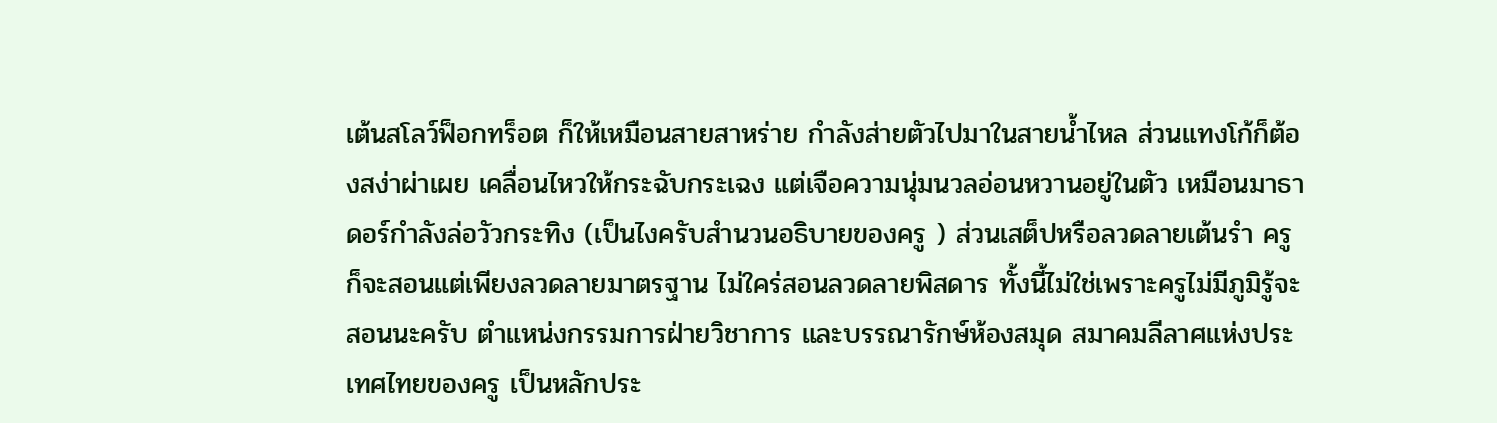เต้นสโลว์ฟ็อกทร็อต ก็ให้เหมือนสายสาหร่าย กำลังส่ายตัวไปมาในสายน้ำไหล ส่วนแทงโก้ก็ต้องสง่าผ่าเผย เคลื่อนไหวให้กระฉับกระเฉง แต่เจือความนุ่มนวลอ่อนหวานอยู่ในตัว เหมือนมาธาดอร์กำลังล่อวัวกระทิง (เป็นไงครับสำนวนอธิบายของครู ) ส่วนเสต็ปหรือลวดลายเต้นรำ ครูก็จะสอนแต่เพียงลวดลายมาตรฐาน ไม่ใคร่สอนลวดลายพิสดาร ทั้งนี้ไม่ใช่เพราะครูไม่มีภูมิรู้จะสอนนะครับ ตำแหน่งกรรมการฝ่ายวิชาการ และบรรณารักษ์ห้องสมุด สมาคมลีลาศแห่งประเทศไทยของครู เป็นหลักประ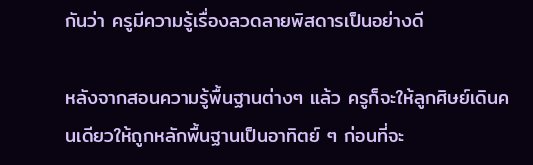กันว่า ครูมีความรู้เรื่องลวดลายพิสดารเป็นอย่างดี

หลังจากสอนความรู้พื้นฐานต่างๆ แล้ว ครูก็จะให้ลูกศิษย์เดินคนเดียวให้ถูกหลักพื้นฐานเป็นอาทิตย์ ๆ ก่อนที่จะ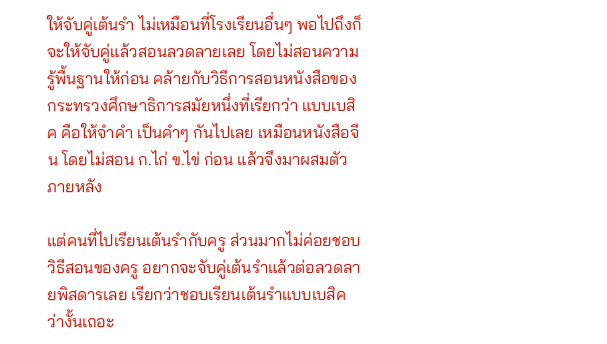ให้จับคู่เต้นรำ ไม่เหมือนที่โรงเรียนอื่นๆ พอไปถึงก็จะให้จับคู่แล้วสอนลวดลายเลย โดยไม่สอนความรู้พื้นฐานให้ก่อน คล้ายกับวิธีการสอนหนังสือของกระทรวงศึกษาธิการสมัยหนึ่งที่เรียกว่า แบบเบสิค คือให้จำคำ เป็นคำๆ กันไปเลย เหมือนหนังสือจีน โดยไม่สอน ก.ไก่ ข.ไข่ ก่อน แล้วจึงมาผสมตัวภายหลัง

แต่คนที่ไปเรียนเต้นรำกับครู ส่วนมากไม่ค่อยชอบวิธีสอนของครู อยากจะจับคู่เต้นรำแล้วต่อลวดลายพิสดารเลย เรียกว่าชอบเรียนเต้นรำแบบเบสิค ว่างั้นเถอะ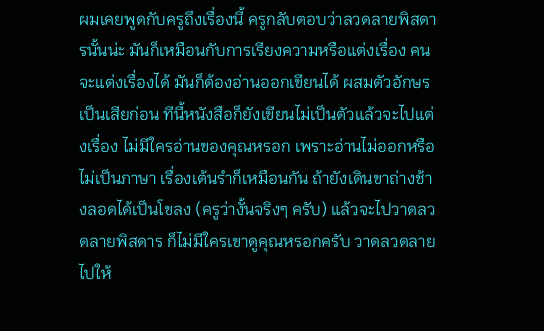ผมเคยพูดกับครูถึงเรื่องนี้ ครูกลับตอบว่าลวดลายพิสดารนั้นน่ะ มันก็เหมือนกับการเรียงความหรือแต่งเรื่อง คนจะแต่งเรื่องได้ มันก็ต้องอ่านออกเขียนได้ ผสมตัวอักษรเป็นเสียก่อน ทีนี้หนังสือก็ยังเขียนไม่เป็นตัวแล้วจะไปแต่งเรื่อง ไม่มีใครอ่านของคุณหรอก เพราะอ่านไม่ออกหรือไม่เป็นภาษา เรื่องเต้นรำก็เหมือนกัน ถ้ายังเดินขาถ่างช้างลอดได้เป็นโขลง (ครูว่างั้นจริงๆ ครับ) แล้วจะไปวาดลวดลายพิสดาร ก็ไม่มีใครเขาดูคุณหรอกครับ วาดลวดลายไปให้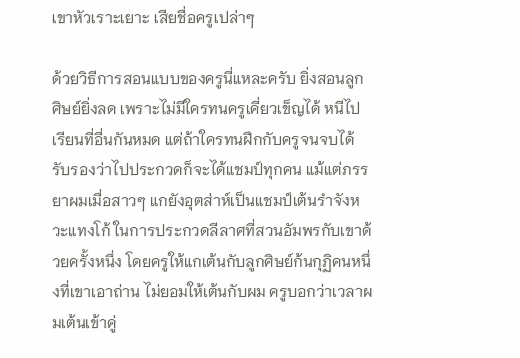เขาหัวเราะเยาะ เสียชื่อครูเปล่าๆ

ด้วยวิธีการสอนแบบของครูนี่แหละครับ ยิ่งสอนลูกศิษย์ยิ่งลด เพราะไม่มีใครทนครูเคี่ยวเข็ญได้ หนีไปเรียนที่อื่นกันหมด แต่ถ้าใครทนฝึกกับครูจนจบได้ รับรองว่าไปประกวดก็จะได้แชมป์ทุกคน แม้แต่ภรรยาผมเมื่อสาวๆ แกยังอุตส่าห์เป็นแชมป์เต้นรำจังหวะแทงโก้ ในการประกวดลีลาศที่สวนอัมพรกับเขาด้วยครั้งหนึ่ง โดยครูให้แกเต้นกับลูกศิษย์ก้นกุฏิคนหนึ่งที่เขาเอาถ่าน ไม่ยอมให้เต้นกับผม ครูบอกว่าเวลาผมเต้นเข้าคู่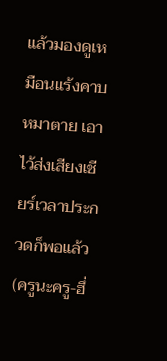แล้วมองดูเหมือนแร้งคาบหมาตาย เอาไว้ส่งเสียงเชียร์เวลาประกวดก็พอแล้ว (ครูนะครู-ฮึ่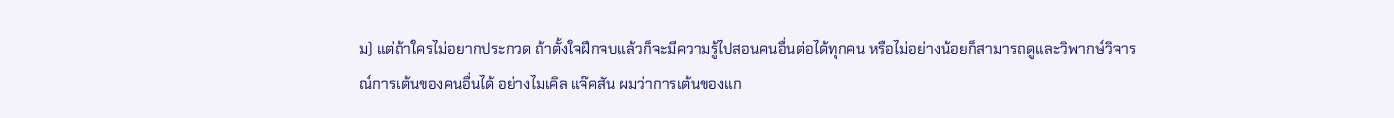ม) แต่ถ้าใครไม่อยากประกวด ถ้าตั้งใจฝึกจบแล้วก็จะมีความรู้ไปสอนคนอื่นต่อได้ทุกคน หรือไม่อย่างน้อยก็สามารถดูและวิพากษ์วิจารณ์การเต้นของคนอื่นได้ อย่างไมเคิล แจ๊คสัน ผมว่าการเต้นของแก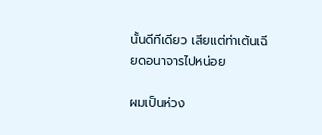นั้นดีทีเดียว เสียแต่ท่าเต้นเฉียดอนาจารไปหน่อย

ผมเป็นห่วง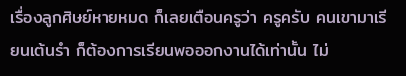เรื่องลูกศิษย์หายหมด ก็เลยเตือนครูว่า ครูครับ คนเขามาเรียนเต้นรำ ก็ต้องการเรียนพอออกงานได้เท่านั้น ไม่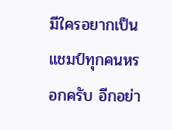มีใครอยากเป็นแชมป์ทุกคนหรอกครับ อีกอย่า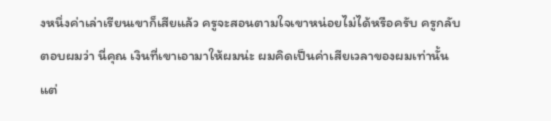งหนึ่งค่าเล่าเรียนเขาก็เสียแล้ว ครูจะสอนตามใจเขาหน่อยไม่ได้หรือครับ ครูกลับตอบผมว่า นี่คุณ เงินที่เขาเอามาให้ผมน่ะ ผมคิดเป็นค่าเสียเวลาของผมเท่านั้น แต่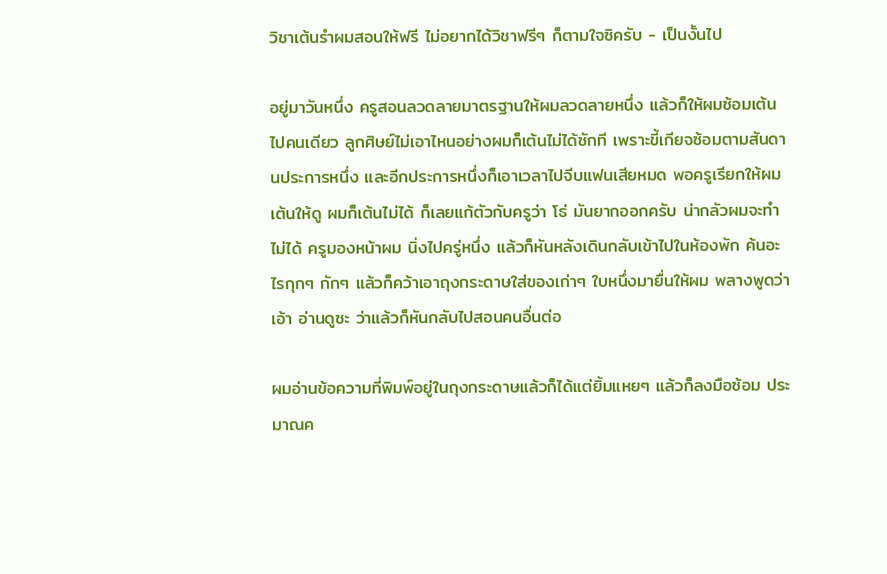วิชาเต้นรำผมสอนให้ฟรี ไม่อยากได้วิชาฟรีๆ ก็ตามใจซิครับ - เป็นงั้นไป

อยู่มาวันหนึ่ง ครูสอนลวดลายมาตรฐานให้ผมลวดลายหนึ่ง แล้วก็ให้ผมซ้อมเต้นไปคนเดียว ลูกศิษย์ไม่เอาไหนอย่างผมก็เต้นไม่ได้ซักที เพราะขี้เกียจซ้อมตามสันดานประการหนึ่ง และอีกประการหนึ่งก็เอาเวลาไปจีบแฟนเสียหมด พอครูเรียกให้ผมเต้นให้ดู ผมก็เต้นไม่ได้ ก็เลยแก้ตัวกับครูว่า โธ่ มันยากออกครับ น่ากลัวผมจะทำไม่ได้ ครูมองหน้าผม นิ่งไปครู่หนึ่ง แล้วก็หันหลังเดินกลับเข้าไปในห้องพัก ค้นอะไรกุกๆ กักๆ แล้วก็คว้าเอาถุงกระดาษใส่ของเก่าๆ ใบหนึ่งมายื่นให้ผม พลางพูดว่า เอ้า อ่านดูซะ ว่าแล้วก็หันกลับไปสอนคนอื่นต่อ

ผมอ่านข้อความที่พิมพ์อยู่ในถุงกระดาษแล้วก็ได้แต่ยิ้มแหยๆ แล้วก็ลงมือซ้อม ประมาณค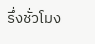รึ่งชั่วโมง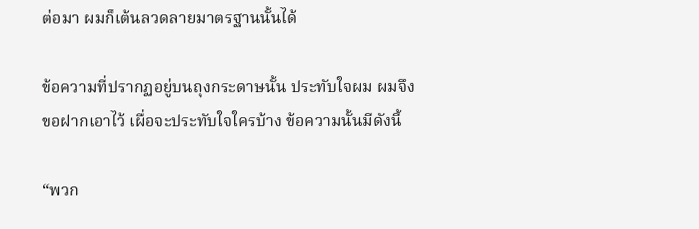ต่อมา ผมก็เต้นลวดลายมาตรฐานนั้นได้

ข้อความที่ปรากฏอยู่บนถุงกระดาษนั้น ประทับใจผม ผมจึงขอฝากเอาไว้ เผื่อจะประทับใจใครบ้าง ข้อความนั้นมีดังนี้

“พวก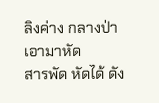ลิงค่าง กลางป่า เอามาหัด
สารพัด หัดได้ ดัง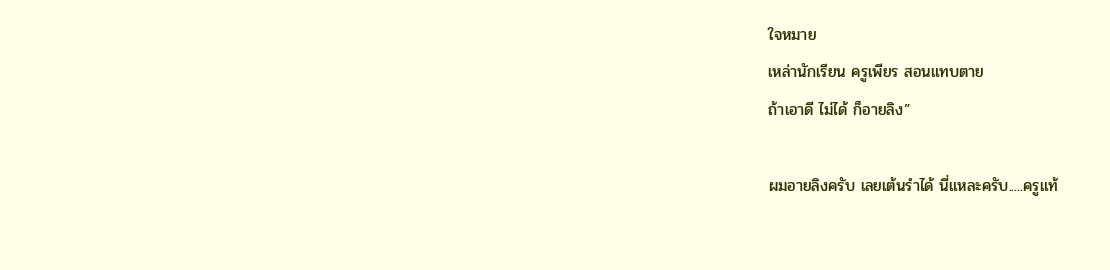ใจหมาย
เหล่านักเรียน ครูเพียร สอนแทบตาย
ถ้าเอาดี ไม่ได้ ก็อายลิง”

ผมอายลิงครับ เลยเต้นรำได้ นี่แหละครับ.....ครูแท้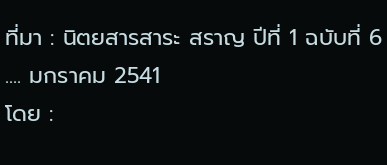ที่มา : นิตยสารสาระ สราญ ปีที่ 1 ฉบับที่ 6 .... มกราคม 2541
โดย :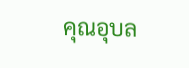คุณอุบล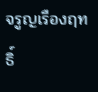จรูญเรืองฤทธิ์